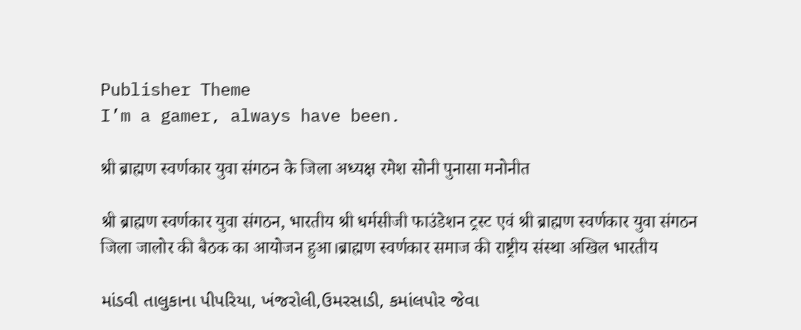Publisher Theme
I’m a gamer, always have been.

श्री ब्राह्मण स्वर्णकार युवा संगठन के जिला अध्यक्ष रमेश सोनी पुनासा मनोनीत

श्री ब्राह्मण स्वर्णकार युवा संगठन, भारतीय श्री धर्मसीजी फाउंडेशन ट्रस्ट एवं श्री ब्राह्मण स्वर्णकार युवा संगठन जिला जालोर की बैठक का आयोजन हुआ।ब्राह्मण स्वर्णकार समाज की राष्ट्रीय संस्था अखिल भारतीय

માંડવી તાલુકાના પીપરિયા, ખંજરોલી,ઉમરસાડી, કમાંલપોર જેવા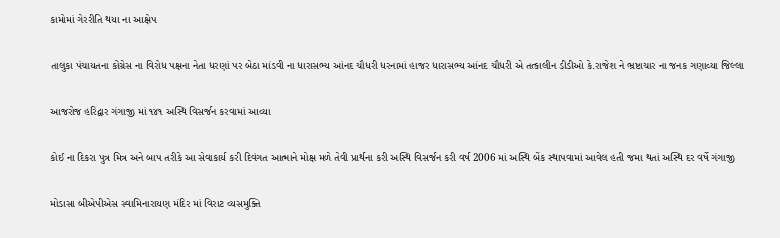કામોમાં ગેરરીતિ થયા ના આક્ષેપ

તાલુકા પંચાયતના કોંગ્રેસ ના વિરોધ પક્ષના નેતા ધરણાં પર બેઠા માંડવી ના ધારાસભ્ય આંનદ ચૌધરી ધરનામાં હાજર ધારાસભ્ય આંનદ ચૌધરી એ તત્કાલીન ડીડીઓ કે.રાજેશ ને ભ્રષ્ટાચાર ના જનક ગણાવ્યા જિલ્લા

આજરોજ હરિદ્વાર ગંગાજી માં ૧૪૧ અસ્થિ વિસર્જન કરવામાં આવ્યા

કોઈ ના દિકરા પુત્ર મિત્ર અને બાપ તરીકે આ સેવાકાર્ય કરી દિવંગત આત્માને મોક્ષ મળે તેવી પ્રાર્થના કરી અસ્થિ વિસર્જન કરી વર્ષ 2006 માં અસ્થિ બેંક સ્થાપવામાં આવેલ હતી જમા થતાં અસ્થિ દર વર્ષે ગંગાજી

મોડાસા બીએપીએસ સ્વામિનારાયણ મંદિર માં વિરાટ વ્યસમુક્તિ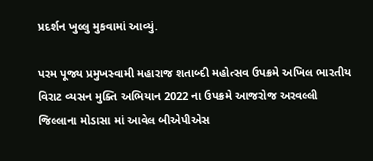પ્રદર્શન ખુલ્લુ મુકવામાં આવ્યું.

પરમ પૂજ્ય પ્રમુખસ્વામી મહારાજ શતાબ્દી મહોત્સવ ઉપક્રમે અખિલ ભારતીય વિરાટ વ્યસન મુક્તિ અભિયાન 2022 ના ઉપક્રમે આજરોજ અરવલ્લી જિલ્લાના મોડાસા માં આવેલ બીએપીએસ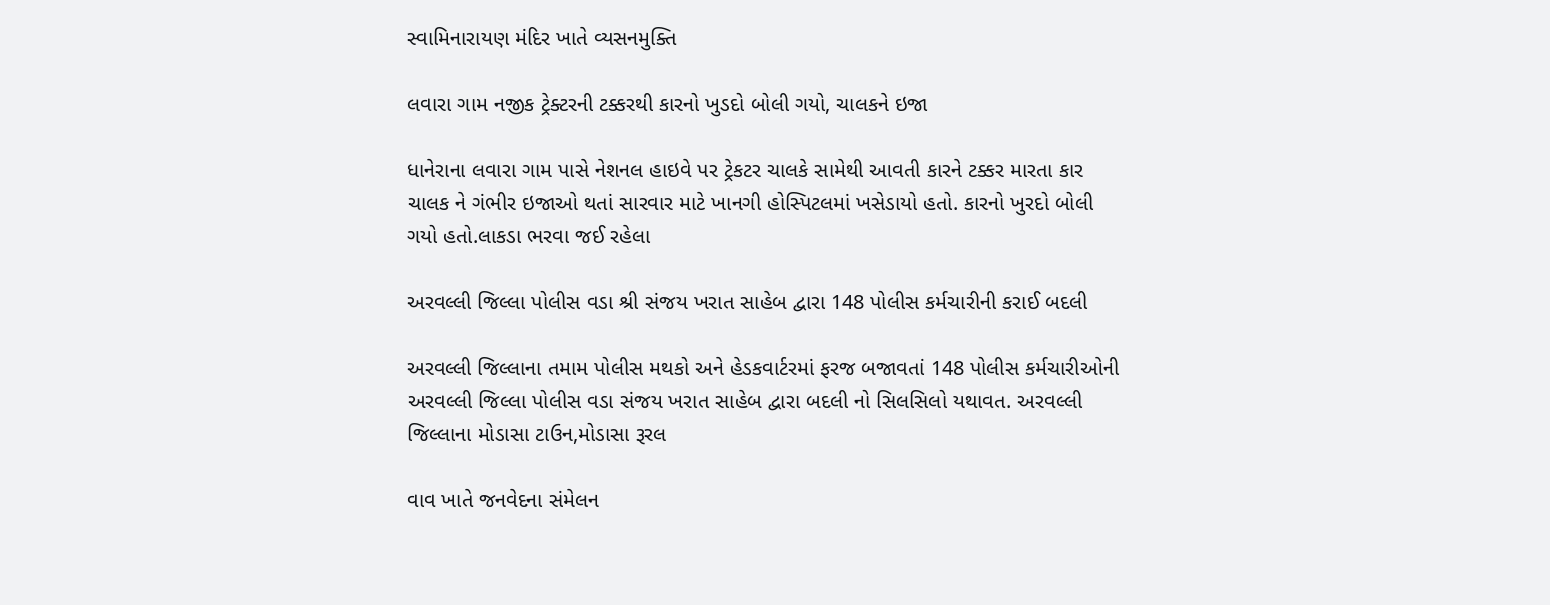સ્વામિનારાયણ મંદિર ખાતે વ્યસનમુક્તિ

લવારા ગામ નજીક ટ્રેક્ટરની ટક્કરથી કારનો ખુડદો બોલી ગયો, ચાલકને ઇજા

ધાનેરાના લવારા ગામ પાસે નેશનલ હાઇવે પર ટ્રેકટર ચાલકે સામેથી આવતી કારને ટક્કર મારતા કાર ચાલક ને ગંભીર ઇજાઓ થતાં સારવાર માટે ખાનગી હોસ્પિટલમાં ખસેડાયો હતો. કારનો ખુરદો બોલી ગયો હતો.લાકડા ભરવા જઈ રહેલા

અરવલ્લી જિલ્લા પોલીસ વડા શ્રી સંજય ખરાત સાહેબ દ્વારા 148 પોલીસ કર્મચારીની કરાઈ બદલી

અરવલ્લી જિલ્લાના તમામ પોલીસ મથકો અને હેડકવાર્ટરમાં ફરજ બજાવતાં 148 પોલીસ કર્મચારીઓની અરવલ્લી જિલ્લા પોલીસ વડા સંજય ખરાત સાહેબ દ્વારા બદલી નો સિલસિલો યથાવત. અરવલ્લી જિલ્લાના મોડાસા ટાઉન,મોડાસા રૂરલ

વાવ ખાતે જનવેદના સંમેલન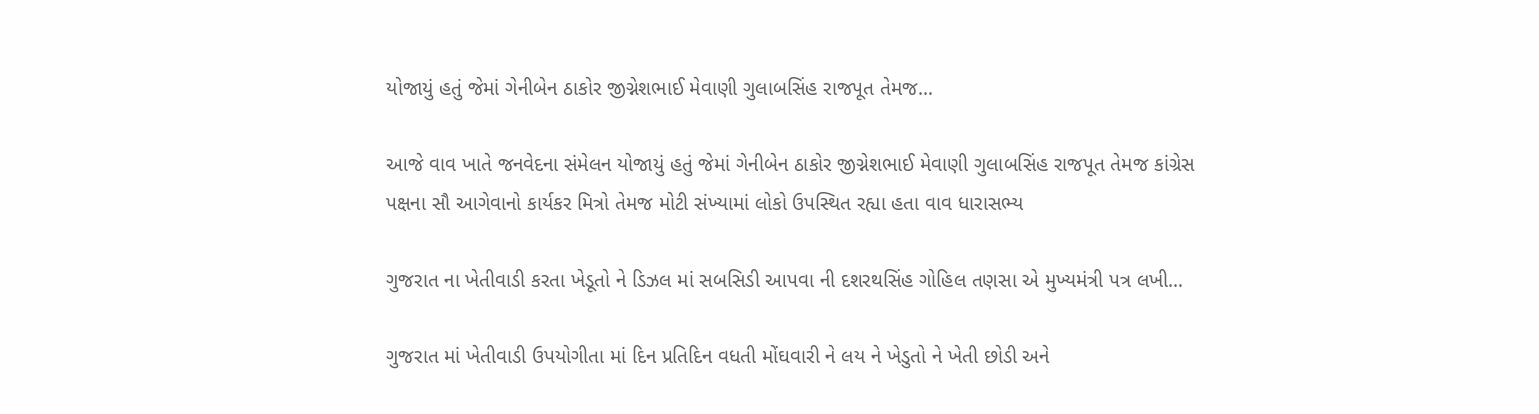યોજાયું હતું જેમાં ગેનીબેન ઠાકોર જીગ્નેશભાઈ મેવાણી ગુલાબસિંહ રાજપૂત તેમજ…

આજે વાવ ખાતે જનવેદના સંમેલન યોજાયું હતું જેમાં ગેનીબેન ઠાકોર જીગ્નેશભાઈ મેવાણી ગુલાબસિંહ રાજપૂત તેમજ કાંગ્રેસ પક્ષના સૌ આગેવાનો કાર્યકર મિત્રો તેમજ મોટી સંખ્યામાં લોકો ઉપસ્થિત રહ્યા હતા વાવ ધારાસભ્ય

ગુજરાત ના ખેતીવાડી કરતા ખેડૂતો ને ડિઝલ માં સબસિડી આપવા ની દશરથસિંહ ગોહિલ તણસા એ મુખ્યમંત્રી પત્ર લખી…

ગુજરાત માં ખેતીવાડી ઉપયોગીતા માં દિન પ્રતિદિન વધતી મોંઘવારી ને લય ને ખેડુતો ને ખેતી છોડી અને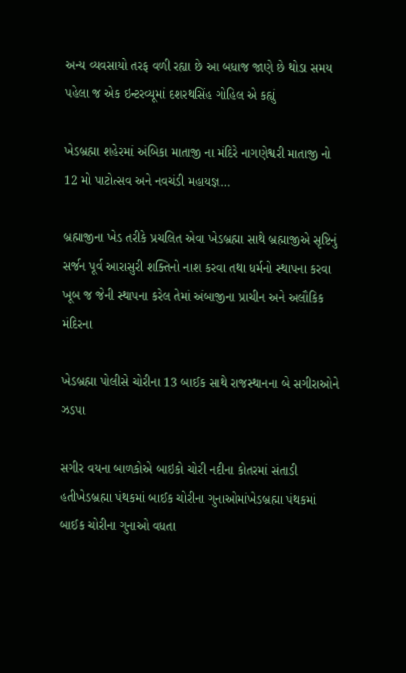અન્ય વ્યવસાયો તરફ વળી રહ્યા છે આ બધાજ જાણે છે થોડા સમય પહેલા જ એક ઇન્ટરવ્યૂમાં દશરથસિંહ ગોહિલ એ કહ્યું

ખેડબ્રહ્મા શહેરમાં અંબિકા માતાજી ના મંદિરે નાગણેશ્વરી માતાજી નો 12 મો પાટોત્સવ અને નવચંડી મહાયજ્ઞ…

બ્રહ્માજીના ખેડ તરીકે પ્રચલિત એવા ખેડબ્રહ્મા સાથે બ્રહ્માજીએ સૃષ્ટિનું સર્જન પૂર્વ આરાસુરી શક્તિનો નાશ કરવા તથા ધર્મનો સ્થાપના કરવા ખૂબ જ જેની સ્થાપના કરેલ તેમાં અંબાજીના પ્રાચીન અને અલૌકિક મંદિરના

ખેડબ્રહ્મા પોલીસે ચોરીના 13 બાઈક સાથે રાજસ્થાનના બે સગીરાઓને ઝડપા

સગીર વયના બાળકોએ બાઇકો ચોરી નદીના કોતરમાં સંતાડી હતીખેડબ્રહ્મા પંથકમાં બાઈક ચોરીના ગુનાઓમાંખેડબ્રહ્મા પંથકમાં બાઈક ચોરીના ગુનાઓ વધતા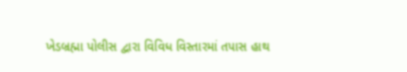ખેડબ્રહ્મા પોલીસ દ્વારા વિવિધ વિસ્તારમાં તપાસ હાથ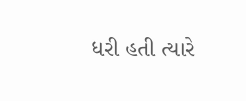ધરી હતી ત્યારે